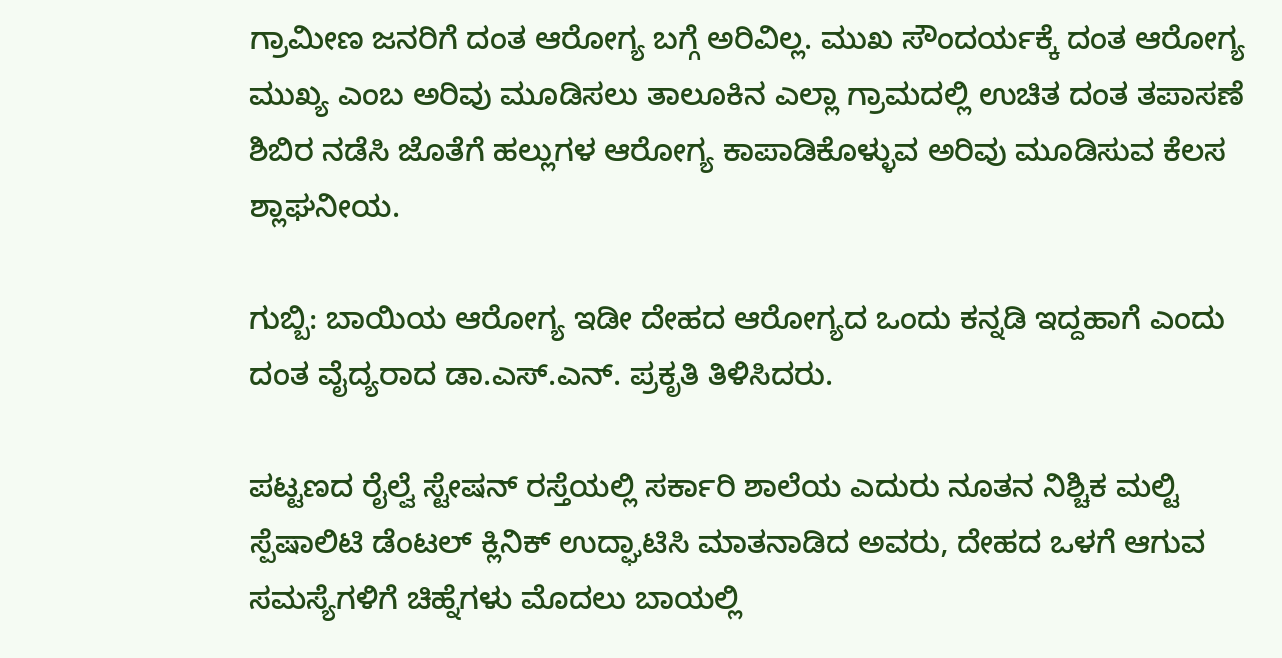ಗ್ರಾಮೀಣ ಜನರಿಗೆ ದಂತ ಆರೋಗ್ಯ ಬಗ್ಗೆ ಅರಿವಿಲ್ಲ. ಮುಖ ಸೌಂದರ್ಯಕ್ಕೆ ದಂತ ಆರೋಗ್ಯ ಮುಖ್ಯ ಎಂಬ ಅರಿವು ಮೂಡಿಸಲು ತಾಲೂಕಿನ ಎಲ್ಲಾ ಗ್ರಾಮದಲ್ಲಿ ಉಚಿತ ದಂತ ತಪಾಸಣೆ ಶಿಬಿರ ನಡೆಸಿ ಜೊತೆಗೆ ಹಲ್ಲುಗಳ ಆರೋಗ್ಯ ಕಾಪಾಡಿಕೊಳ್ಳುವ ಅರಿವು ಮೂಡಿಸುವ ಕೆಲಸ ಶ್ಲಾಘನೀಯ.

ಗುಬ್ಬಿ: ಬಾಯಿಯ ಆರೋಗ್ಯ ಇಡೀ ದೇಹದ ಆರೋಗ್ಯದ ಒಂದು ಕನ್ನಡಿ ಇದ್ದಹಾಗೆ ಎಂದು ದಂತ ವೈದ್ಯರಾದ ಡಾ.ಎಸ್.ಎನ್. ಪ್ರಕೃತಿ ತಿಳಿಸಿದರು.

ಪಟ್ಟಣದ ರೈಲ್ವೆ ಸ್ಟೇಷನ್ ರಸ್ತೆಯಲ್ಲಿ ಸರ್ಕಾರಿ ಶಾಲೆಯ ಎದುರು ನೂತನ ನಿಶ್ಚಿಕ ಮಲ್ಟಿ ಸ್ಪೆಷಾಲಿಟಿ ಡೆಂಟಲ್ ಕ್ಲಿನಿಕ್ ಉದ್ಘಾಟಿಸಿ ಮಾತನಾಡಿದ ಅವರು, ದೇಹದ ಒಳಗೆ ಆಗುವ ಸಮಸ್ಯೆಗಳಿಗೆ ಚಿಹ್ನೆಗಳು ಮೊದಲು ಬಾಯಲ್ಲಿ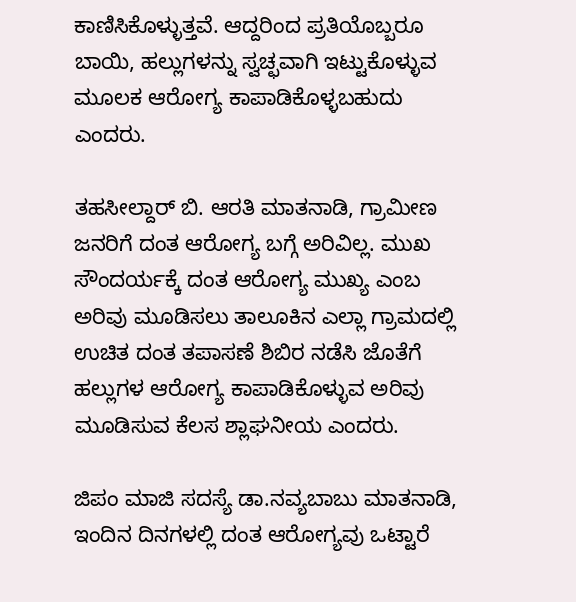ಕಾಣಿಸಿಕೊಳ್ಳುತ್ತವೆ. ಆದ್ದರಿಂದ ಪ್ರತಿಯೊಬ್ಬರೂ ಬಾಯಿ, ಹಲ್ಲುಗಳನ್ನು ಸ್ವಚ್ಛವಾಗಿ ಇಟ್ಟುಕೊಳ್ಳುವ ಮೂಲಕ ಆರೋಗ್ಯ ಕಾಪಾಡಿಕೊಳ್ಳಬಹುದು ಎಂದರು.

ತಹಸೀಲ್ದಾರ್ ಬಿ. ಆರತಿ ಮಾತನಾಡಿ, ಗ್ರಾಮೀಣ ಜನರಿಗೆ ದಂತ ಆರೋಗ್ಯ ಬಗ್ಗೆ ಅರಿವಿಲ್ಲ. ಮುಖ ಸೌಂದರ್ಯಕ್ಕೆ ದಂತ ಆರೋಗ್ಯ ಮುಖ್ಯ ಎಂಬ ಅರಿವು ಮೂಡಿಸಲು ತಾಲೂಕಿನ ಎಲ್ಲಾ ಗ್ರಾಮದಲ್ಲಿ ಉಚಿತ ದಂತ ತಪಾಸಣೆ ಶಿಬಿರ ನಡೆಸಿ ಜೊತೆಗೆ ಹಲ್ಲುಗಳ ಆರೋಗ್ಯ ಕಾಪಾಡಿಕೊಳ್ಳುವ ಅರಿವು ಮೂಡಿಸುವ ಕೆಲಸ ಶ್ಲಾಘನೀಯ ಎಂದರು.

ಜಿಪಂ ಮಾಜಿ ಸದಸ್ಯೆ ಡಾ.ನವ್ಯಬಾಬು ಮಾತನಾಡಿ, ಇಂದಿನ ದಿನಗಳಲ್ಲಿ ದಂತ ಆರೋಗ್ಯವು ಒಟ್ಟಾರೆ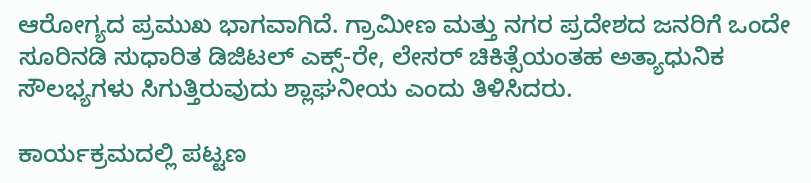ಆರೋಗ್ಯದ ಪ್ರಮುಖ ಭಾಗವಾಗಿದೆ. ಗ್ರಾಮೀಣ ಮತ್ತು ನಗರ ಪ್ರದೇಶದ ಜನರಿಗೆ ಒಂದೇ ಸೂರಿನಡಿ ಸುಧಾರಿತ ಡಿಜಿಟಲ್ ಎಕ್ಸ್-ರೇ, ಲೇಸರ್ ಚಿಕಿತ್ಸೆಯಂತಹ ಅತ್ಯಾಧುನಿಕ ಸೌಲಭ್ಯಗಳು ಸಿಗುತ್ತಿರುವುದು ಶ್ಲಾಘನೀಯ ಎಂದು ತಿಳಿಸಿದರು.

ಕಾರ್ಯಕ್ರಮದಲ್ಲಿ ಪಟ್ಟಣ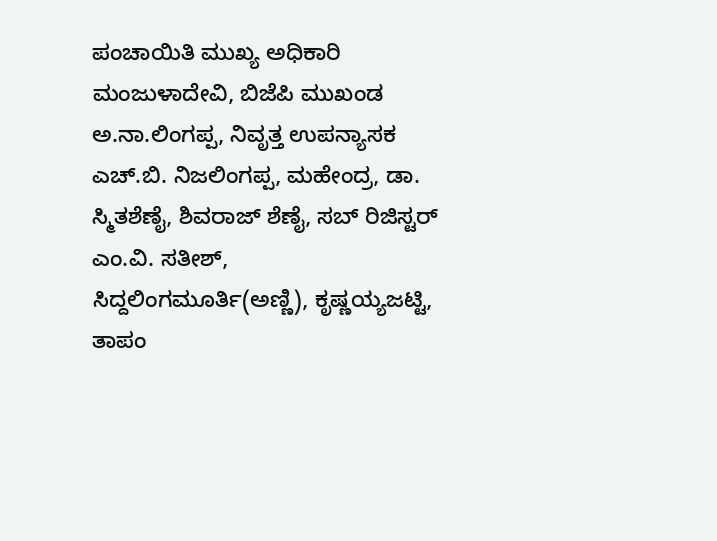ಪಂಚಾಯಿತಿ ಮುಖ್ಯ ಅಧಿಕಾರಿ ಮಂಜುಳಾದೇವಿ, ಬಿಜೆಪಿ ಮುಖಂಡ ಅ.ನಾ.ಲಿಂಗಪ್ಪ, ನಿವೃತ್ತ ಉಪನ್ಯಾಸಕ ಎಚ್.ಬಿ. ನಿಜಲಿಂಗಪ್ಪ, ಮಹೇಂದ್ರ, ಡಾ. ಸ್ಮಿತಶೆಣೈ, ಶಿವರಾಜ್ ಶೆಣೈ, ಸಬ್ ರಿಜಿಸ್ಟರ್ ಎಂ.ವಿ. ಸತೀಶ್, ಸಿದ್ದಲಿಂಗಮೂರ್ತಿ(ಅಣ್ಣಿ), ಕೃಷ್ಣಯ್ಯಜಟ್ಟಿ, ತಾಪಂ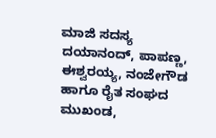ಮಾಜಿ ಸದಸ್ಯ ದಯಾನಂದ್, ಪಾಪಣ್ಣ, ಈಶ್ವರಯ್ಯ, ನಂಜೇಗೌಡ ಹಾಗೂ ರೈತ ಸಂಘದ ಮುಖಂಡ,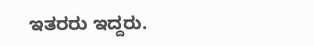ಇತರರು ಇದ್ದರು.